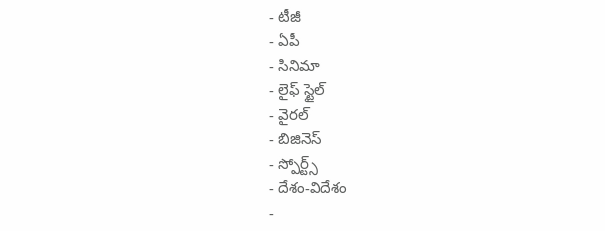- టీజీ
- ఏపీ
- సినిమా
- లైఫ్ స్టైల్
- వైరల్
- బిజినెస్
- స్పోర్ట్స్
- దేశం-విదేశం
-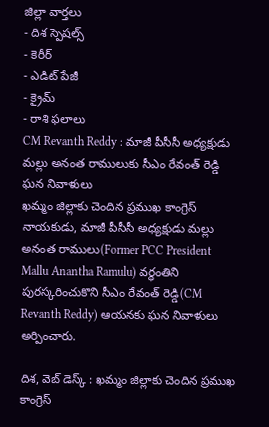జిల్లా వార్తలు
- దిశ స్పెషల్స్
- కెరీర్
- ఎడిట్ పేజీ
- క్రైమ్
- రాశి ఫలాలు
CM Revanth Reddy : మాజీ పీసీసీ అధ్యక్షుడు మల్లు అనంత రాములుకు సీఎం రేవంత్ రెడ్డి ఘన నివాళులు
ఖమ్మం జిల్లాకు చెందిన ప్రముఖ కాంగ్రెస్ నాయకుడు, మాజీ పీసీసీ అధ్యక్షుడు మల్లు అనంత రాములు(Former PCC President Mallu Anantha Ramulu) వర్ధంతిని పురస్కరించుకొని సీఎం రేవంత్ రెడ్డి(CM Revanth Reddy) ఆయనకు ఘన నివాళులు అర్పించారు.

దిశ, వెబ్ డెస్క్ : ఖమ్మం జిల్లాకు చెందిన ప్రముఖ కాంగ్రెస్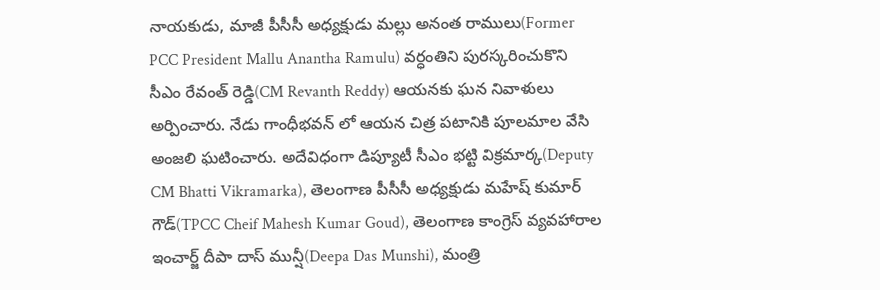నాయకుడు, మాజీ పీసీసీ అధ్యక్షుడు మల్లు అనంత రాములు(Former PCC President Mallu Anantha Ramulu) వర్ధంతిని పురస్కరించుకొని సీఎం రేవంత్ రెడ్డి(CM Revanth Reddy) ఆయనకు ఘన నివాళులు అర్పించారు. నేడు గాంధీభవన్ లో ఆయన చిత్ర పటానికి పూలమాల వేసి అంజలి ఘటించారు. అదేవిధంగా డిప్యూటీ సీఎం భట్టి విక్రమార్క(Deputy CM Bhatti Vikramarka), తెలంగాణ పీసీసీ అధ్యక్షుడు మహేష్ కుమార్ గౌడ్(TPCC Cheif Mahesh Kumar Goud), తెలంగాణ కాంగ్రెస్ వ్యవహారాల ఇంచార్జ్ దీపా దాస్ మున్షీ(Deepa Das Munshi), మంత్రి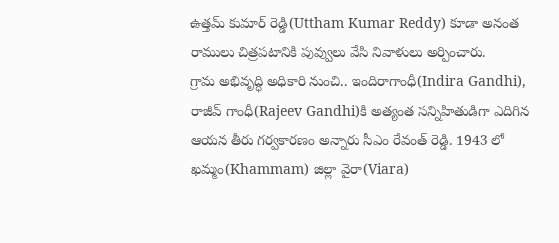ఉత్తమ్ కుమార్ రెడ్డి(Uttham Kumar Reddy) కూడా అనంత రాములు చిత్రపటానికి పువ్వులు వేసి నివాళులు అర్పించారు.
గ్రామ అభివృద్ధి అధికారి నుంచి.. ఇందిరాగాంధీ(Indira Gandhi), రాజీవ్ గాంధీ(Rajeev Gandhi)కి అత్యంత సన్నిహితుడిగా ఎదిగిన ఆయన తీరు గర్వకారణం అన్నారు సీఎం రేవంత్ రెడ్డి. 1943 లో ఖమ్మం(Khammam) జిల్లా వైరా(Viara)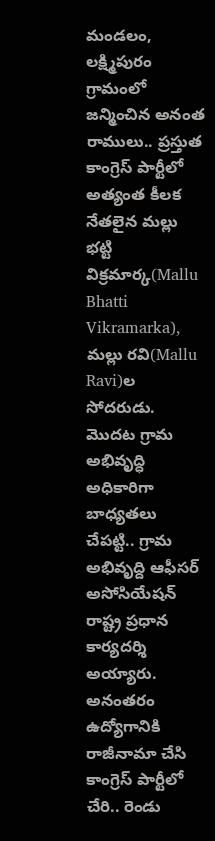మండలం, లక్ష్మిపురం గ్రామంలో జన్మించిన అనంత రాములు.. ప్రస్తుత కాంగ్రెస్ పార్టీలో అత్యంత కీలక నేతలైన మల్లు భట్టి విక్రమార్క(Mallu Bhatti Vikramarka), మల్లు రవి(Mallu Ravi)ల సోదరుడు. మొదట గ్రామ అభివృద్ధి అధికారిగా బాధ్యతలు చేపట్టి.. గ్రామ అభివృద్ది ఆఫీసర్ అసోసియేషన్ రాష్ట్ర ప్రధాన కార్యదర్శి అయ్యారు. అనంతరం ఉద్యోగానికి రాజీనామా చేసి కాంగ్రెస్ పార్టీలో చేరి.. రెండు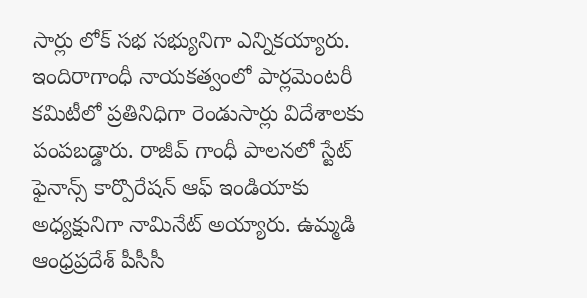సార్లు లోక్ సభ సభ్యునిగా ఎన్నికయ్యారు.
ఇందిరాగాంధీ నాయకత్వంలో పార్లమెంటరీ కమిటీలో ప్రతినిధిగా రెండుసార్లు విదేశాలకు పంపబడ్డారు. రాజీవ్ గాంధీ పాలనలో స్టేట్ ఫైనాన్స్ కార్పొరేషన్ ఆఫ్ ఇండియాకు అధ్యక్షునిగా నామినేట్ అయ్యారు. ఉమ్మడి ఆంధ్రప్రదేశ్ పీసీసీ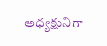అధ్యక్షునిగా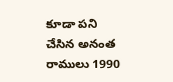కూడా పని చేసిన అనంత రాములు 1990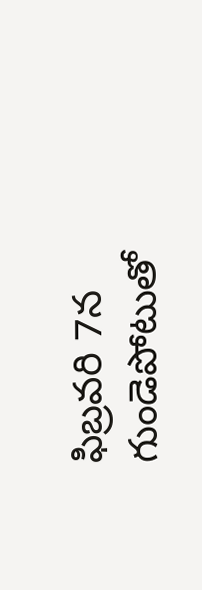ఫిబ్రవరి 7న గుండెపోటుతో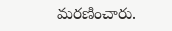మరణించారు.